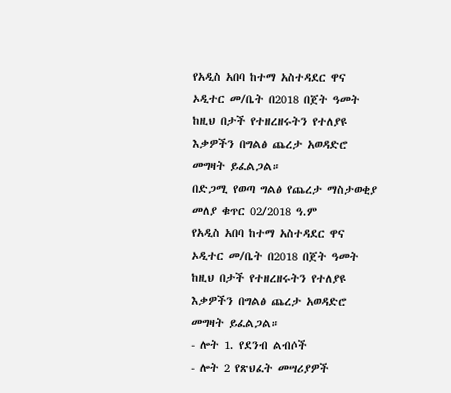የአዲስ አበባ ከተማ አስተዳደር ዋና ኦዲተር መ/ቤት በ2018 በጀት ዓመት ከዚህ በታች የተዘረዘሩትን የተለያዩ እቃዎችን በግልፅ ጨረታ አወዳድሮ መግዛት ይፈልጋል።
በድጋሚ የወጣ ግልፅ የጨረታ ማስታወቂያ
መለያ ቁጥር 02/2018 ዓ.ም
የአዲስ አበባ ከተማ አስተዳደር ዋና ኦዲተር መ/ቤት በ2018 በጀት ዓመት ከዚህ በታች የተዘረዘሩትን የተለያዩ እቃዎችን በግልፅ ጨረታ አወዳድሮ መግዛት ይፈልጋል።
- ሎት 1. የደንብ ልብሶች
- ሎት 2 የጽህፈት መሣሪያዎች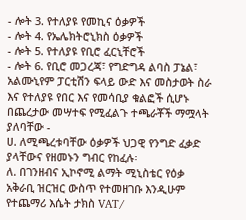- ሎት 3. የተለያዩ የመኪና ዕቃዎች
- ሎት 4. የኤሌክትሮኒክስ ዕቃዎች
- ሎት 5. የተለያዩ የቢሮ ፈርኒቸሮች
- ሎት 6. የቢሮ መጋረጃ፣ የግድግዳ ልባስ ፓኔል፣ አልሙኒየም ፓርቲሽን ፍላይ ውድ እና መስታወት ስራ እና የተለያዩ የበር እና የመሳቢያ ቁልፎች ሲሆኑ
በጨረታው መሣተፍ የሚፈልጉ ተጫራቾች ማሟላት ያለባቸው -
ሀ. ለሚጫረቱባቸው ዕቃዎች ህጋዊ የንግድ ፈቃድ ያላቸውና የዘመኑን ግብር የከፈሉ፡
ለ. በገንዘብና ኢኮኖሚ ልማት ሚኒስቴር የዕቃ አቅራቢ ዝርዝር ውስጥ የተመዘገቡ እንዲሁም የተጨማሪ እሴት ታክስ VAT/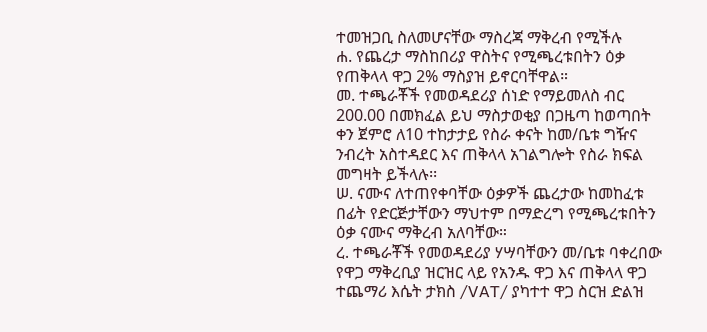ተመዝጋቢ ስለመሆናቸው ማስረጃ ማቅረብ የሚችሉ
ሐ. የጨረታ ማስከበሪያ ዋስትና የሚጫረቱበትን ዕቃ የጠቅላላ ዋጋ 2% ማስያዝ ይኖርባቸዋል።
መ. ተጫራቾች የመወዳደሪያ ሰነድ የማይመለስ ብር 200.00 በመክፈል ይህ ማስታወቂያ በጋዜጣ ከወጣበት ቀን ጀምሮ ለ10 ተከታታይ የስራ ቀናት ከመ/ቤቱ ግዥና ንብረት አስተዳደር እና ጠቅላላ አገልግሎት የስራ ክፍል መግዛት ይችላሉ፡፡
ሠ. ናሙና ለተጠየቀባቸው ዕቃዎች ጨረታው ከመከፈቱ በፊት የድርጅታቸውን ማህተም በማድረግ የሚጫረቱበትን ዕቃ ናሙና ማቅረብ አለባቸው።
ረ. ተጫራቾች የመወዳደሪያ ሃሣባቸውን መ/ቤቱ ባቀረበው የዋጋ ማቅረቢያ ዝርዝር ላይ የአንዱ ዋጋ እና ጠቅላላ ዋጋ ተጨማሪ እሴት ታክስ /VAT/ ያካተተ ዋጋ ስርዝ ድልዝ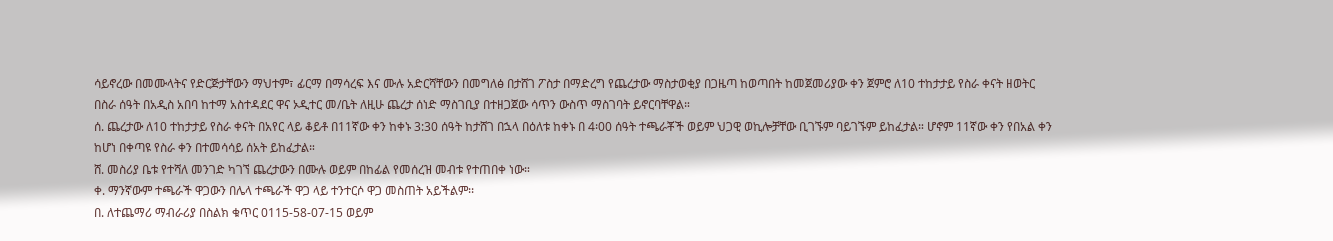ሳይኖረው በመሙላትና የድርጅታቸውን ማህተም፣ ፊርማ በማሳረፍ እና ሙሉ አድርሻቸውን በመግለፅ በታሸገ ፖስታ በማድረግ የጨረታው ማስታወቂያ በጋዜጣ ከወጣበት ከመጀመሪያው ቀን ጀምሮ ለ10 ተከታታይ የስራ ቀናት ዘወትር በስራ ሰዓት በአዲስ አበባ ከተማ አስተዳደር ዋና ኦዲተር መ/ቤት ለዚሁ ጨረታ ሰነድ ማስገቢያ በተዘጋጀው ሳጥን ውስጥ ማስገባት ይኖርባቸዋል።
ሰ. ጨረታው ለ10 ተከታታይ የስራ ቀናት በአየር ላይ ቆይቶ በ11ኛው ቀን ከቀኑ 3:30 ሰዓት ከታሸገ በኋላ በዕለቱ ከቀኑ በ 4፡00 ሰዓት ተጫራቾች ወይም ህጋዊ ወኪሎቻቸው ቢገኙም ባይገኙም ይከፈታል። ሆኖም 11ኛው ቀን የበአል ቀን ከሆነ በቀጣዩ የስራ ቀን በተመሳሳይ ሰአት ይከፈታል።
ሸ. መስሪያ ቤቱ የተሻለ መንገድ ካገኘ ጨረታውን በሙሉ ወይም በከፊል የመሰረዝ መብቱ የተጠበቀ ነው።
ቀ. ማንኛውም ተጫራች ዋጋውን በሌላ ተጫራች ዋጋ ላይ ተንተርሶ ዋጋ መስጠት አይችልም፡፡
በ. ለተጨማሪ ማብራሪያ በስልክ ቁጥር 0115-58-07-15 ወይም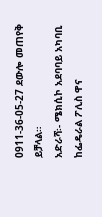0911-36-05-27 ደውሎ መጠየቅ ይቻላል።
አድራሻ፡- ሜክሲኮ አደባባይ አካባቢ ከፌዴራል ፖሊስ ዋና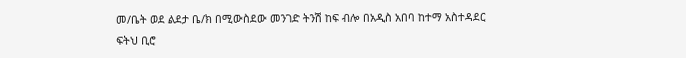መ/ቤት ወደ ልደታ ቤ/ክ በሚውስደው መንገድ ትንሽ ከፍ ብሎ በአዲስ አበባ ከተማ አስተዳደር ፍትህ ቢሮ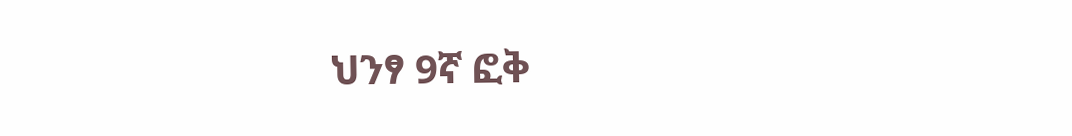ህንፃ 9ኛ ፎቅ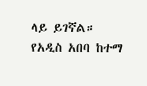ላይ ይገኛል።
የአዲስ አበባ ከተማ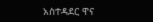አስተዳደር ዋና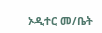ኦዲተር መ/ቤት